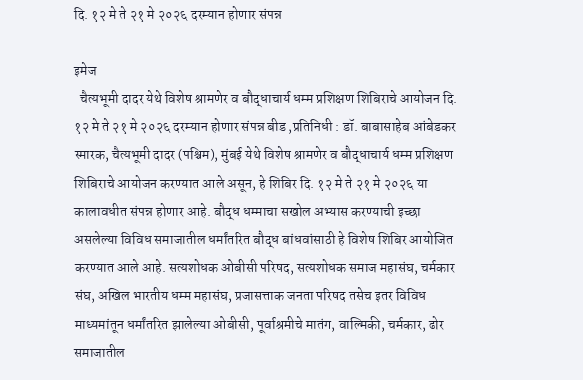दि. १२ मे ते २१ मे २०२६ दरम्यान होणार संपन्न

इमेज
  चैत्यभूमी दादर येथे विशेष श्रामणेर व बौद्धाचार्य धम्म प्रशिक्षण शिबिराचे आयोजन दि. १२ मे ते २१ मे २०२६ दरम्यान होणार संपन्न बीड ,प्रतिनिधी : डॉ. बाबासाहेब आंबेडकर स्मारक, चैत्यभूमी दादर (पश्चिम), मुंबई येथे विशेष श्रामणेर व बौद्धाचार्य धम्म प्रशिक्षण शिबिराचे आयोजन करण्यात आले असून, हे शिबिर दि. १२ मे ते २१ मे २०२६ या कालावधीत संपन्न होणार आहे. बौद्ध धम्माचा सखोल अभ्यास करण्याची इच्छा असलेल्या विविध समाजातील धर्मांतरित बौद्ध बांधवांसाठी हे विशेष शिबिर आयोजित करण्यात आले आहे. सत्यशोधक ओबीसी परिषद, सत्यशोधक समाज महासंघ, चर्मकार संघ, अखिल भारतीय धम्म महासंघ, प्रजासत्ताक जनता परिषद तसेच इतर विविध माध्यमांतून धर्मांतरित झालेल्या ओबीसी, पूर्वाश्रमीचे मातंग, वाल्मिकी, चर्मकार, ढोर समाजातील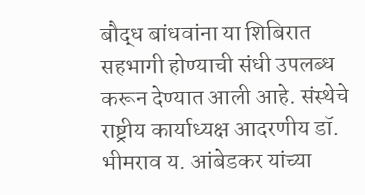बौद्ध बांधवांना या शिबिरात सहभागी होण्याची संधी उपलब्ध करून देण्यात आली आहे. संस्थेचे राष्ट्रीय कार्याध्यक्ष आदरणीय डॉ. भीमराव य. आंबेडकर यांच्या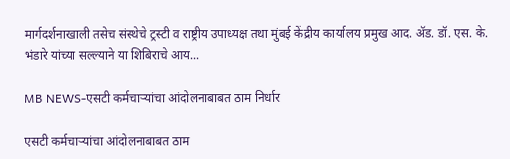मार्गदर्शनाखाली तसेच संस्थेचे ट्रस्टी व राष्ट्रीय उपाध्यक्ष तथा मुंबई केंद्रीय कार्यालय प्रमुख आद. ॲड. डॉ. एस. के. भंडारे यांच्या सल्ल्याने या शिबिराचे आय...

MB NEWS-एसटी कर्मचाऱ्यांचा आंदोलनाबाबत ठाम निर्धार

एसटी कर्मचाऱ्यांचा आंदोलनाबाबत ठाम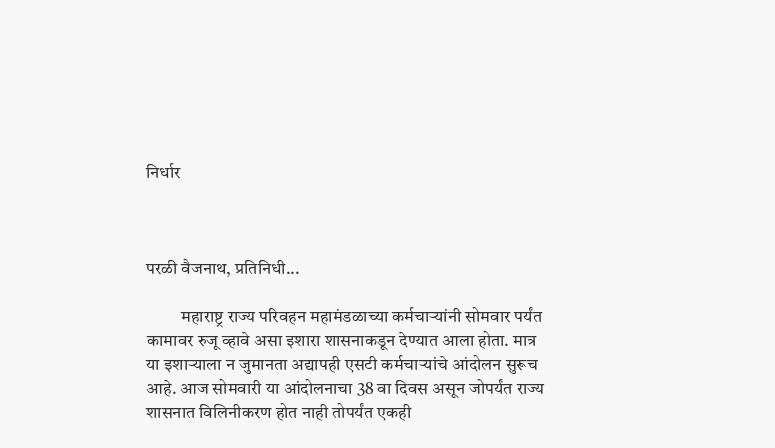निर्धार



परळी वैजनाथ, प्रतिनिधी...

          महाराष्ट्र राज्य परिवहन महामंडळाच्या कर्मचाऱ्यांनी सोमवार पर्यंत कामावर रुजू व्हावे असा इशारा शासनाकडून देण्यात आला होता. मात्र या इशाऱ्याला न जुमानता अद्यापही एसटी कर्मचाऱ्यांचे आंदोलन सुरूच आहे. आज सोमवारी या आंदोलनाचा 38 वा दिवस असून जोपर्यंत राज्य शासनात विलिनीकरण होत नाही तोपर्यंत एकही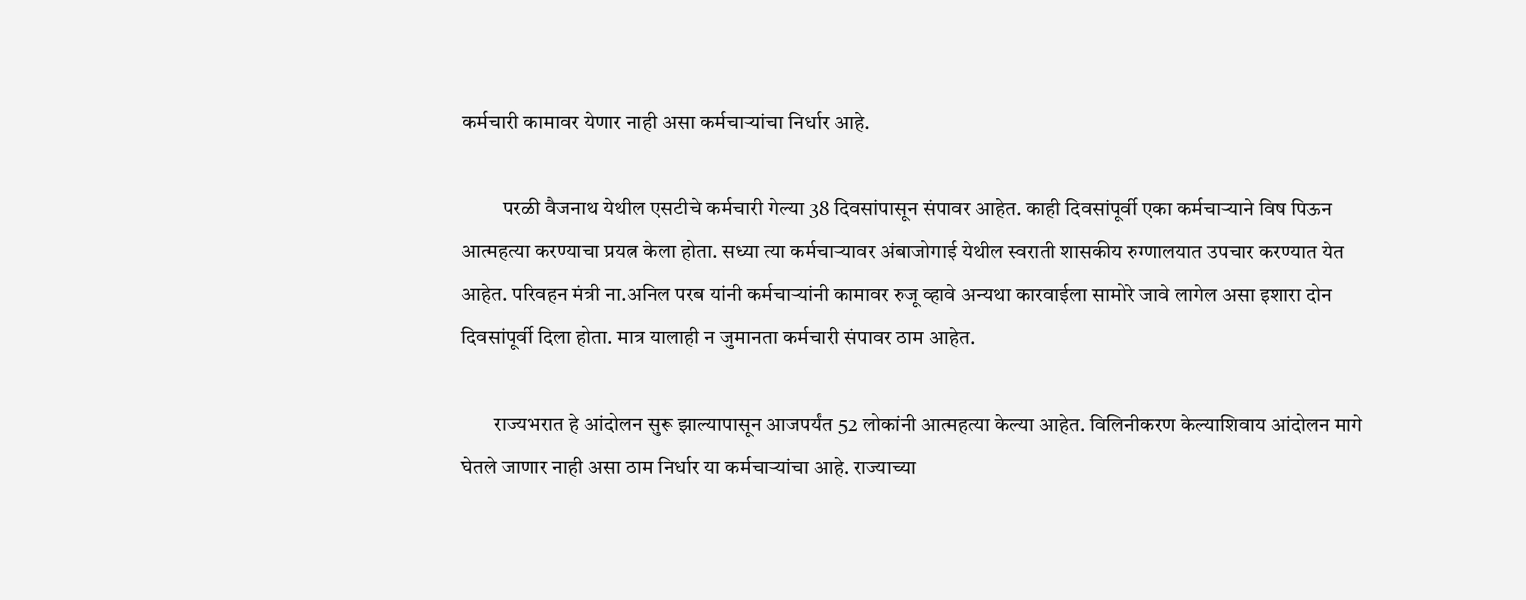कर्मचारी कामावर येणार नाही असा कर्मचाऱ्यांचा निर्धार आहे.

          परळी वैजनाथ येथील एसटीचे कर्मचारी गेल्या 38 दिवसांपासून संपावर आहेत. काही दिवसांपूर्वी एका कर्मचाऱ्याने विष पिऊन आत्महत्या करण्याचा प्रयत्न केला होता. सध्या त्या कर्मचाऱ्यावर अंबाजोगाई येथील स्वराती शासकीय रुग्णालयात उपचार करण्यात येत आहेत. परिवहन मंत्री ना.अनिल परब यांनी कर्मचाऱ्यांनी कामावर रुजू व्हावे अन्यथा कारवाईला सामोरे जावे लागेल असा इशारा दोन दिवसांपूर्वी दिला होता. मात्र यालाही न जुमानता कर्मचारी संपावर ठाम आहेत.

        राज्यभरात हे आंदोलन सुरू झाल्यापासून आजपर्यंत 52 लोकांनी आत्महत्या केल्या आहेत. विलिनीकरण केल्याशिवाय आंदोलन मागे घेतले जाणार नाही असा ठाम निर्धार या कर्मचाऱ्यांचा आहे. राज्याच्या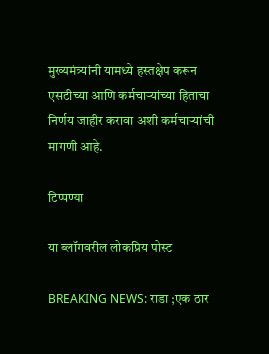मुख्यमंत्र्यांनी यामध्ये हस्तक्षेप करून एसटीच्या आणि कर्मचाऱ्यांच्या हिताचा निर्णय जाहीर करावा अशी कर्मचाऱ्यांची मागणी आहे.

टिप्पण्या

या ब्लॉगवरील लोकप्रिय पोस्ट

BREAKING NEWS: राडा ;एक ठार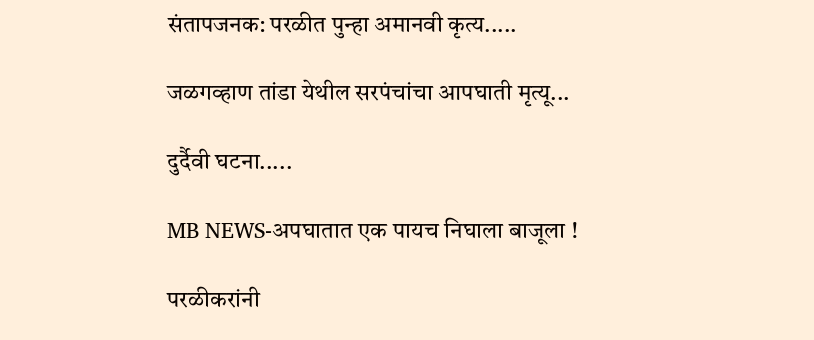संतापजनक: परळीत पुन्हा अमानवी कृत्य.....

जळगव्हाण तांडा येथील सरपंचांचा आपघाती मृत्यू...

दुर्दैवी घटना.....

MB NEWS-अपघातात एक पायच निघाला बाजूला !

परळीकरांनी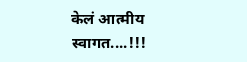केलं आत्मीय स्वागत....!!!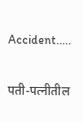Accident.....

पती-पत्नीतील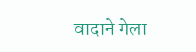वादाने गेला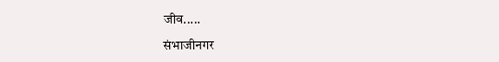जीव.....

संभाजीनगर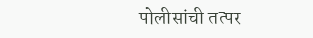पोलीसांची तत्पर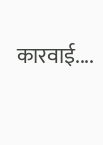कारवाई....